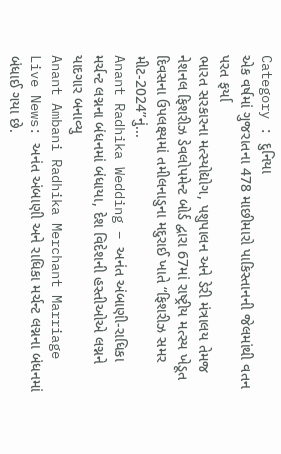Category : દુનિયા
એક વર્ષમાં ગુજરાતના 478 માછીમારો પાકિસ્તાનની જેલમાંથી વતન પરત ફર્યા
ભારત સરકારના મત્સ્યોદ્યોગ, પશુપાલન અને ડેરી મંત્રાલય તેમજ નેશનલ ફિશરીઝ ડેવલોપમેન્ટ બોર્ડ દ્વારા 67માં રાષ્ટ્રીય મત્સ્ય ખેડૂત દિવસના ઉપલક્ષ્યમાં તમીલનાડુના મદુરાઈ ખાતે “ફિશરીઝ સમર મીટ-2024”નું...
Anant Radhika Wedding – અનંત અંબાણી-રાધિકા મર્ચન્ટ લગ્નના બંધનમાં બંધાયા, દેશ વિદેશની હસ્તીઓએ લગ્નને યાદગાર બનાવ્યુ
Anant Ambani Radhika Merchant Marriage Live News: અનંત અંબાણી અને રાધિકા મર્ચન્ટ લગ્નના બંધનમાં બંધાઈ ગયા છે.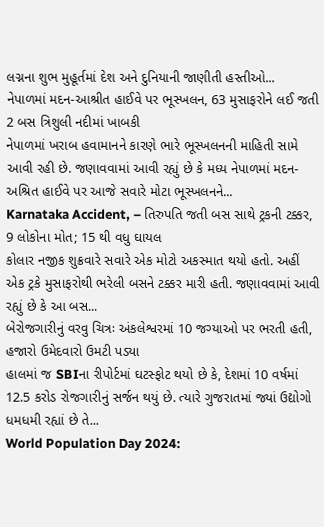લગ્નના શુભ મુહૂર્તમાં દેશ અને દુનિયાની જાણીતી હસ્તીઓ...
નેપાળમાં મદન-આશ્રીત હાઈવે પર ભૂસ્ખલન, 63 મુસાફરોને લઈ જતી 2 બસ ત્રિશુલી નદીમાં ખાબકી
નેપાળમાં ખરાબ હવામાનને કારણે ભારે ભૂસ્ખલનની માહિતી સામે આવી રહી છે. જણાવવામાં આવી રહ્યું છે કે મધ્ય નેપાળમાં મદન-અશ્રિત હાઈવે પર આજે સવારે મોટા ભૂસ્ખલનને...
Karnataka Accident, – તિરુપતિ જતી બસ સાથે ટ્રકની ટક્કર, 9 લોકોના મોત; 15 થી વધુ ઘાયલ
કોલાર નજીક શુક્રવારે સવારે એક મોટો અકસ્માત થયો હતો. અહીં એક ટ્રકે મુસાફરોથી ભરેલી બસને ટક્કર મારી હતી. જણાવવામાં આવી રહ્યું છે કે આ બસ...
બેરોજગારીનું વરવુ ચિત્રઃ અંકલેશ્વરમાં 10 જગ્યાઓ પર ભરતી હતી, હજારો ઉમેદવારો ઉમટી પડ્યા
હાલમાં જ SBIના રીપોર્ટમાં ઘટસ્ફોટ થયો છે કે, દેશમાં 10 વર્ષમાં 12.5 કરોડ રોજગારીનું સર્જન થયું છે. ત્યારે ગુજરાતમાં જ્યાં ઉદ્યોગો ધમધમી રહ્યાં છે તે...
World Population Day 2024: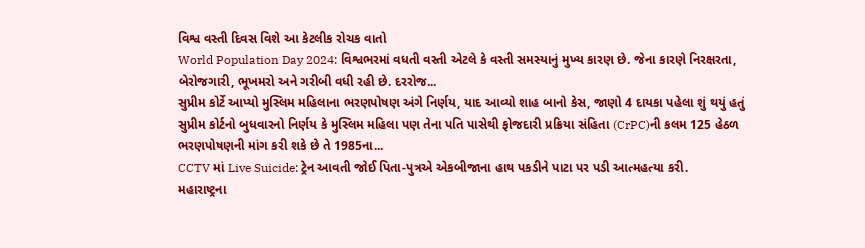વિશ્વ વસ્તી દિવસ વિશે આ કેટલીક રોચક વાતો
World Population Day 2024: વિશ્વભરમાં વધતી વસ્તી એટલે કે વસ્તી સમસ્યાનું મુખ્ય કારણ છે. જેના કારણે નિરક્ષરતા, બેરોજગારી, ભૂખમરો અને ગરીબી વધી રહી છે. દરરોજ...
સુપ્રીમ કોર્ટે આપ્યો મુસ્લિમ મહિલાના ભરણપોષણ અંગે નિર્ણય, યાદ આવ્યો શાહ બાનો કેસ, જાણો 4 દાયકા પહેલા શું થયું હતું
સુપ્રીમ કોર્ટનો બુધવારનો નિર્ણય કે મુસ્લિમ મહિલા પણ તેના પતિ પાસેથી ફોજદારી પ્રક્રિયા સંહિતા (CrPC)ની કલમ 125 હેઠળ ભરણપોષણની માંગ કરી શકે છે તે 1985ના...
CCTV માં Live Suicide: ટ્રેન આવતી જોઈ પિતા-પુત્રએ એકબીજાના હાથ પકડીને પાટા પર પડી આત્મહત્યા કરી.
મહારાષ્ટ્રના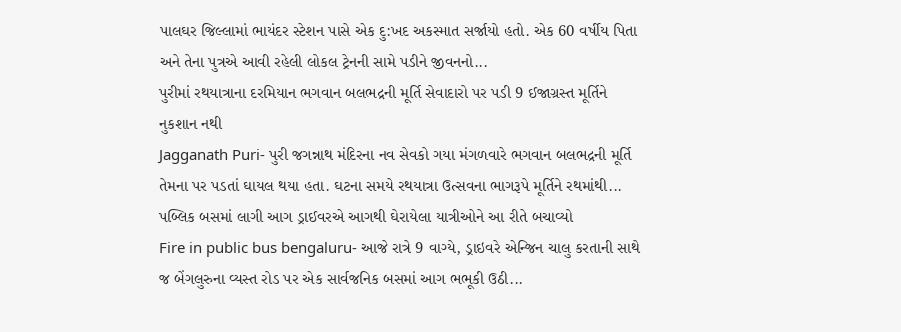પાલઘર જિલ્લામાં ભાયંદર સ્ટેશન પાસે એક દુ:ખદ અકસ્માત સર્જાયો હતો. એક 60 વર્ષીય પિતા અને તેના પુત્રએ આવી રહેલી લોકલ ટ્રેનની સામે પડીને જીવનનો...
પુરીમાં રથયાત્રાના દરમિયાન ભગવાન બલભદ્રની મૂર્તિ સેવાદારો પર પડી 9 ઈજાગ્રસ્ત મૂર્તિને નુકશાન નથી
Jagganath Puri- પુરી જગન્નાથ મંદિરના નવ સેવકો ગયા મંગળવારે ભગવાન બલભદ્રની મૂર્તિ તેમના પર પડતાં ઘાયલ થયા હતા. ઘટના સમયે રથયાત્રા ઉત્સવના ભાગરૂપે મૂર્તિને રથમાંથી...
પબ્લિક બસમાં લાગી આગ ડ્રાઈવરએ આગથી ઘેરાયેલા યાત્રીઓને આ રીતે બચાવ્યો
Fire in public bus bengaluru- આજે રાત્રે 9 વાગ્યે, ડ્રાઇવરે એન્જિન ચાલુ કરતાની સાથે જ બેંગલુરુના વ્યસ્ત રોડ પર એક સાર્વજનિક બસમાં આગ ભભૂકી ઉઠી...